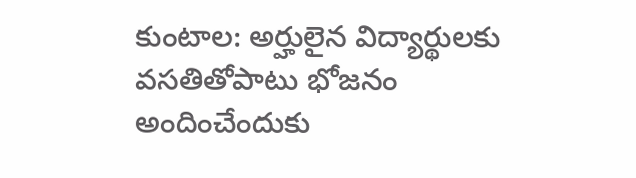కుంటాల: అర్హులైన విద్యార్థులకు వసతితోపాటు భోజనం అందించేందుకు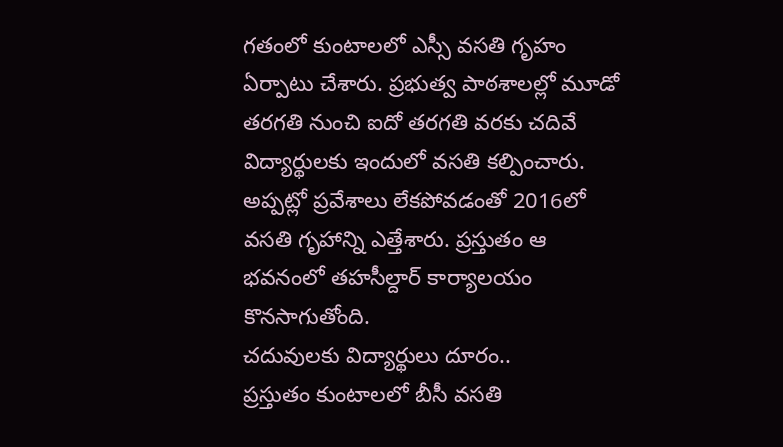గతంలో కుంటాలలో ఎస్సీ వసతి గృహం ఏర్పాటు చేశారు. ప్రభుత్వ పాఠశాలల్లో మూడో తరగతి నుంచి ఐదో తరగతి వరకు చదివే విద్యార్థులకు ఇందులో వసతి కల్పించారు. అప్పట్లో ప్రవేశాలు లేకపోవడంతో 2016లో వసతి గృహాన్ని ఎత్తేశారు. ప్రస్తుతం ఆ భవనంలో తహసీల్దార్ కార్యాలయం కొనసాగుతోంది.
చదువులకు విద్యార్థులు దూరం..
ప్రస్తుతం కుంటాలలో బీసీ వసతి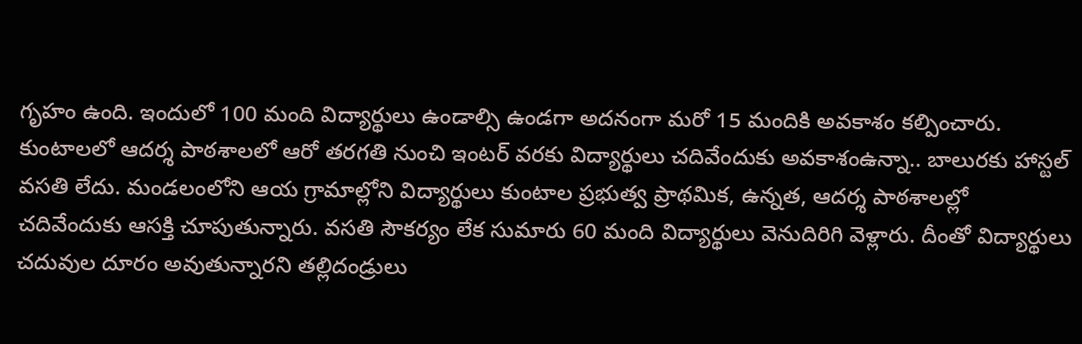గృహం ఉంది. ఇందులో 100 మంది విద్యార్థులు ఉండాల్సి ఉండగా అదనంగా మరో 15 మందికి అవకాశం కల్పించారు. కుంటాలలో ఆదర్శ పాఠశాలలో ఆరో తరగతి నుంచి ఇంటర్ వరకు విద్యార్థులు చదివేందుకు అవకాశంఉన్నా.. బాలురకు హాస్టల్ వసతి లేదు. మండలంలోని ఆయ గ్రామాల్లోని విద్యార్థులు కుంటాల ప్రభుత్వ ప్రాథమిక, ఉన్నత, ఆదర్శ పాఠశాలల్లో చదివేందుకు ఆసక్తి చూపుతున్నారు. వసతి సౌకర్యం లేక సుమారు 60 మంది విద్యార్థులు వెనుదిరిగి వెళ్లారు. దీంతో విద్యార్థులు చదువుల దూరం అవుతున్నారని తల్లిదండ్రులు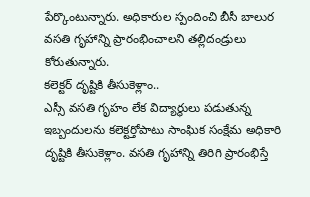పేర్కొంటున్నారు. అధికారుల స్పందించి బీసీ బాలుర వసతి గృహాన్ని ప్రారంభించాలని తల్లిదండ్రులు కోరుతున్నారు.
కలెక్టర్ దృష్టికి తీసుకెళ్లాం..
ఎస్సీ వసతి గృహం లేక విద్యార్థులు పడుతున్న ఇబ్బందులను కలెక్టర్తోపాటు సాంఘిక సంక్షేమ అధికారి దృష్టికి తీసుకెళ్లాం. వసతి గృహాన్ని తిరిగి ప్రారంభిస్తే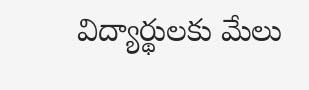విద్యార్థులకు మేలు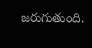జరుగుతుంది.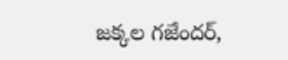జక్కల గజేందర్,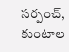సర్పంచ్, కుంటాల